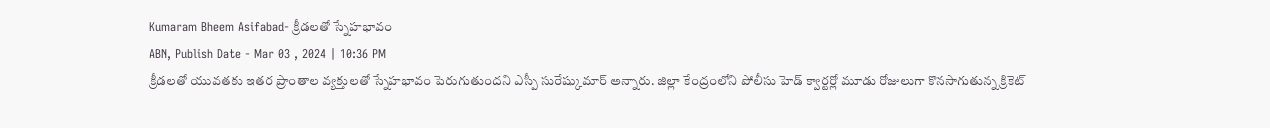Kumaram Bheem Asifabad- క్రీడలతో స్నేహభావం
ABN, Publish Date - Mar 03 , 2024 | 10:36 PM
క్రీడలతో యువతకు ఇతర ప్రాంతాల వ్యక్తులతో స్నేహభావం పెరుగుతుందని ఎస్పీ సురేష్కుమార్ అన్నారు. జిల్లా కేంద్రంలోని పోలీసు హెడ్ క్వార్టర్లో మూడు రోజులుగా కొనసాగుతున్న క్రికెట్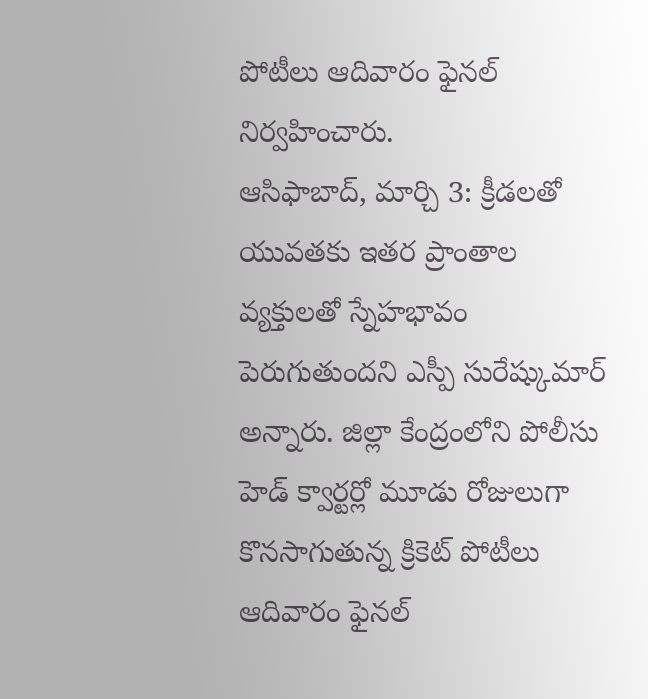పోటీలు ఆదివారం ఫైనల్ నిర్వహించారు.
ఆసిఫాబాద్, మార్చి 3: క్రీడలతో యువతకు ఇతర ప్రాంతాల వ్యక్తులతో స్నేహభావం పెరుగుతుందని ఎస్పీ సురేష్కుమార్ అన్నారు. జిల్లా కేంద్రంలోని పోలీసు హెడ్ క్వార్టర్లో మూడు రోజులుగా కొనసాగుతున్న క్రికెట్ పోటీలు ఆదివారం ఫైనల్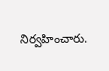నిర్వహించారు.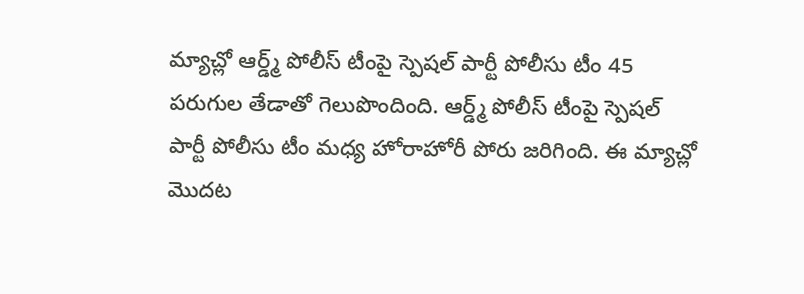మ్యాచ్లో ఆర్డ్మ్ పోలీస్ టీంపై స్పెషల్ పార్టీ పోలీసు టీం 45 పరుగుల తేడాతో గెలుపొందింది. ఆర్డ్మ్ పోలీస్ టీంపై స్పెషల్ పార్టీ పోలీసు టీం మధ్య హోరాహోరీ పోరు జరిగింది. ఈ మ్యాచ్లో మొదట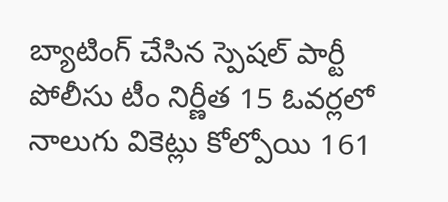బ్యాటింగ్ చేసిన స్పెషల్ పార్టీ పోలీసు టీం నిర్ణీత 15 ఓవర్లలో నాలుగు వికెట్లు కోల్పోయి 161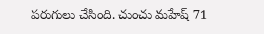పరుగులు చేసింది. చుంచు మహేష్ 71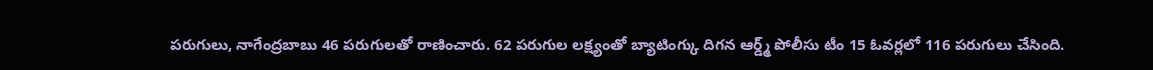పరుగులు, నాగేంద్రబాబు 46 పరుగులతో రాణించారు. 62 పరుగుల లక్ష్యంతో బ్యాటింగ్కు దిగన ఆర్డ్మ్ పోలీసు టీం 15 ఓవర్లలో 116 పరుగులు చేసింది.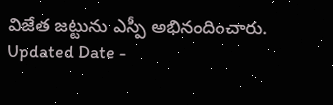విజేత జట్టును ఎస్పీ అభినందించారు.
Updated Date -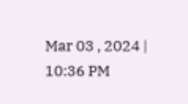Mar 03 , 2024 | 10:36 PM